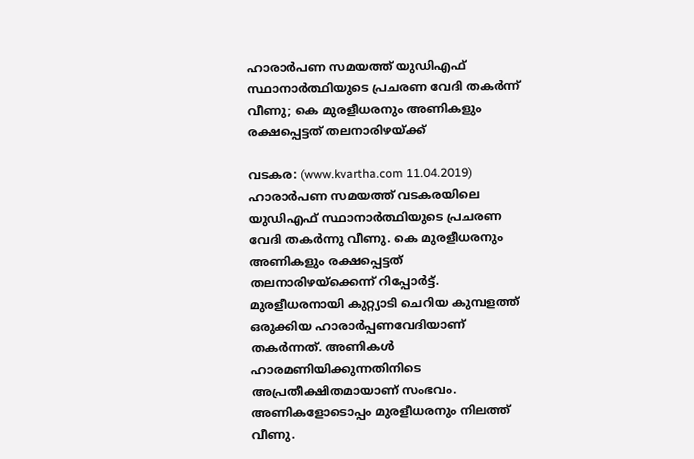ഹാരാര്‍പണ സമയത്ത് യുഡിഎഫ് സ്ഥാനാര്‍ത്ഥിയുടെ പ്രചരണ വേദി തകര്‍ന്ന് വീണു; കെ മുരളീധരനും അണികളും രക്ഷപ്പെട്ടത് തലനാരിഴയ്ക്ക്

വടകര: (www.kvartha.com 11.04.2019) ഹാരാര്‍പണ സമയത്ത് വടകരയിലെ യുഡിഎഫ് സ്ഥാനാര്‍ത്ഥിയുടെ പ്രചരണ വേദി തകര്‍ന്നു വീണു. കെ മുരളീധരനും അണികളും രക്ഷപ്പെട്ടത് തലനാരിഴയ്‌ക്കെന്ന് റിപ്പോര്‍ട്ട്. മുരളീധരനായി കുറ്റ്യാടി ചെറിയ കുമ്പളത്ത് ഒരുക്കിയ ഹാരാര്‍പ്പണവേദിയാണ് തകര്‍ന്നത്. അണികള്‍ ഹാരമണിയിക്കുന്നതിനിടെ അപ്രതീക്ഷിതമായാണ് സംഭവം. അണികളോടൊപ്പം മുരളീധരനും നിലത്ത് വീണു.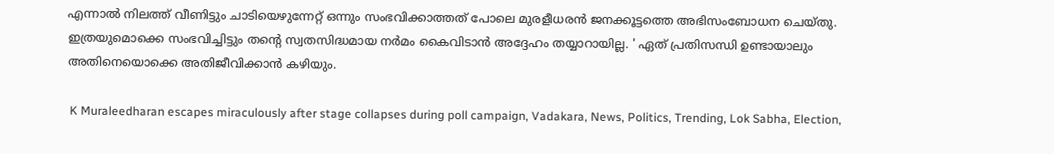എന്നാല്‍ നിലത്ത് വീണിട്ടും ചാടിയെഴുന്നേറ്റ് ഒന്നും സംഭവിക്കാത്തത് പോലെ മുരളീധരന്‍ ജനക്കൂട്ടത്തെ അഭിസംബോധന ചെയ്തു. ഇത്രയുമൊക്കെ സംഭവിച്ചിട്ടും തന്റെ സ്വതസിദ്ധമായ നര്‍മം കൈവിടാന്‍ അദ്ദേഹം തയ്യാറായില്ല. ' ഏത് പ്രതിസന്ധി ഉണ്ടായാലും അതിനെയൊക്കെ അതിജീവിക്കാന്‍ കഴിയും.

 K Muraleedharan escapes miraculously after stage collapses during poll campaign, Vadakara, News, Politics, Trending, Lok Sabha, Election,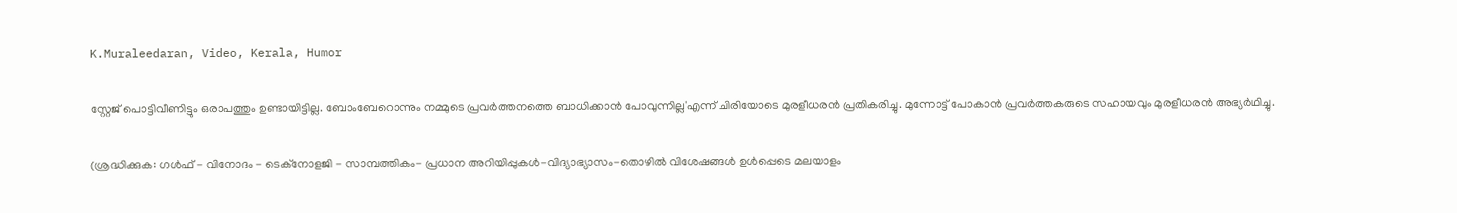K.Muraleedaran, Video, Kerala, Humor

സ്റ്റേജ് പൊട്ടിവീണിട്ടും ഒരാപത്തും ഉണ്ടായിട്ടില്ല. ബോംബേറൊന്നും നമ്മുടെ പ്രവര്‍ത്തനത്തെ ബാധിക്കാന്‍ പോവുന്നില്ല'എന്ന് ചിരിയോടെ മുരളീധരന്‍ പ്രതികരിച്ചു. മുന്നോട്ട് പോകാന്‍ പ്രവര്‍ത്തകരുടെ സഹായവും മുരളീധരന്‍ അഭ്യര്‍ഥിച്ചു.

(ശ്രദ്ധിക്കുക: ഗൾഫ് - വിനോദം - ടെക്നോളജി - സാമ്പത്തികം- പ്രധാന അറിയിപ്പുകൾ-വിദ്യാഭ്യാസം-തൊഴിൽ വിശേഷങ്ങൾ ഉൾപ്പെടെ മലയാളം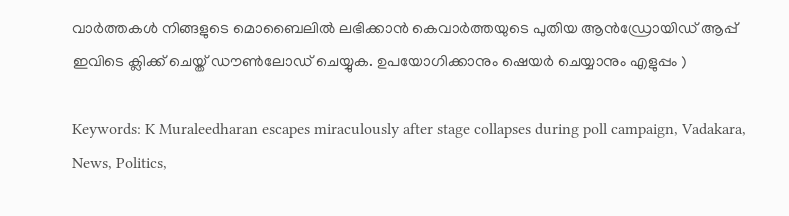വാർത്തകൾ നിങ്ങളുടെ മൊബൈലിൽ ലഭിക്കാൻ കെവാർത്തയുടെ പുതിയ ആൻഡ്രോയിഡ് ആപ്പ് ഇവിടെ ക്ലിക്ക് ചെയ്ത് ഡൗൺലോഡ് ചെയ്യുക. ഉപയോഗിക്കാനും ഷെയർ ചെയ്യാനും എളുപ്പം )

Keywords: K Muraleedharan escapes miraculously after stage collapses during poll campaign, Vadakara, News, Politics,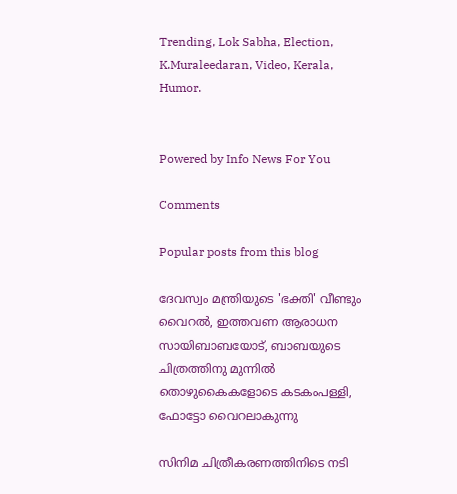Trending, Lok Sabha, Election, K.Muraleedaran, Video, Kerala, Humor.


Powered by Info News For You

Comments

Popular posts from this blog

ദേവസ്വം മന്ത്രിയുടെ 'ഭക്തി' വീണ്ടും വൈറല്‍, ഇത്തവണ ആരാധന സായിബാബയോട്, ബാബയുടെ ചിത്രത്തിനു മുന്നില്‍ തൊഴുകൈകളോടെ കടകംപള്ളി, ഫോട്ടോ വൈറലാകുന്നു

സിനിമ ചിത്രീകരണത്തിനിടെ നടി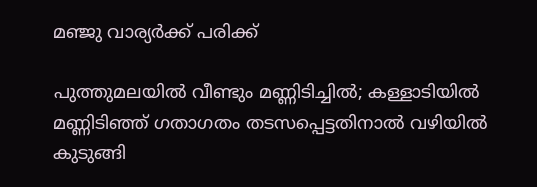മഞ്ജു വാര്യര്‍ക്ക് പരിക്ക്

പുത്തുമലയില്‍ വീണ്ടും മണ്ണിടിച്ചില്‍; കള്ളാടിയില്‍ മണ്ണിടിഞ്ഞ് ഗതാഗതം തടസപ്പെട്ടതിനാല്‍ വഴിയില്‍ കുടുങ്ങി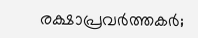രക്ഷാപ്രവര്‍ത്തകര്‍;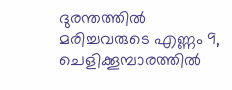ദുരന്തത്തില്‍ മരിച്ചവരുടെ എണ്ണം 9, ചെളിക്കൂമ്പാരത്തില്‍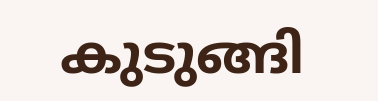കുടുങ്ങി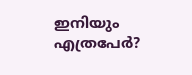ഇനിയും എത്രപേര്‍?